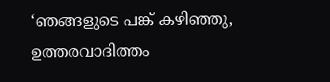‘ഞങ്ങളുടെ പങ്ക് കഴിഞ്ഞു, ഉത്തരവാദിത്തം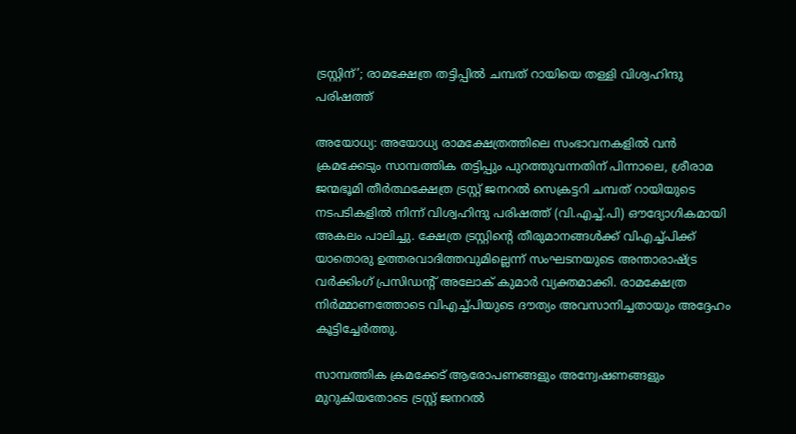ട്രസ്റ്റിന്’; രാമക്ഷേത്ര തട്ടിപ്പിൽ ചമ്പത് റായിയെ തള്ളി വിശ്വഹിന്ദു പരിഷത്ത്

അയോധ്യ: അയോധ്യ രാമക്ഷേത്രത്തിലെ സംഭാവനകളിൽ വൻ ക്രമക്കേടും സാമ്പത്തിക തട്ടിപ്പും പുറത്തുവന്നതിന് പിന്നാലെ, ശ്രീരാമ ജന്മഭൂമി തീർത്ഥക്ഷേത്ര ട്രസ്റ്റ് ജനറൽ സെക്രട്ടറി ചമ്പത് റായിയുടെ നടപടികളിൽ നിന്ന് വിശ്വഹിന്ദു പരിഷത്ത് (വി.എച്ച്.പി) ഔദ്യോഗികമായി അകലം പാലിച്ചു. ക്ഷേത്ര ട്രസ്റ്റിൻ്റെ തീരുമാനങ്ങൾക്ക് വിഎച്ച്പിക്ക് യാതൊരു ഉത്തരവാദിത്തവുമില്ലെന്ന് സംഘടനയുടെ അന്താരാഷ്ട്ര വർക്കിംഗ് പ്രസിഡൻ്റ് അലോക് കുമാർ വ്യക്തമാക്കി. രാമക്ഷേത്ര നിർമ്മാണത്തോടെ വിഎച്ച്പിയുടെ ദൗത്യം അവസാനിച്ചതായും അദ്ദേഹം കൂട്ടിച്ചേർത്തു.

സാമ്പത്തിക ക്രമക്കേട് ആരോപണങ്ങളും അന്വേഷണങ്ങളും മുറുകിയതോടെ ട്രസ്റ്റ് ജനറൽ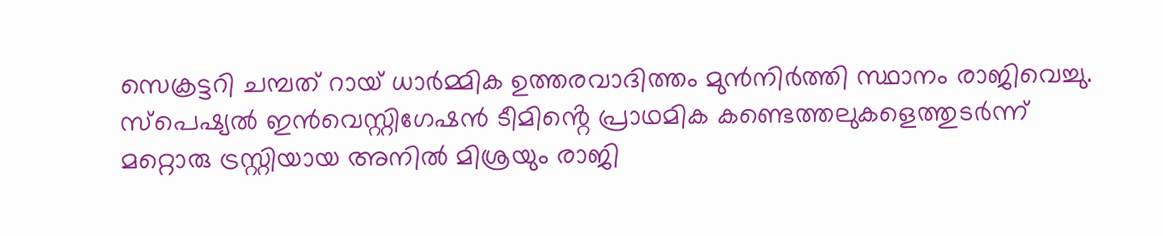സെക്രട്ടറി ചമ്പത് റായ് ധാർമ്മിക ഉത്തരവാദിത്തം മുൻനിർത്തി സ്ഥാനം രാജിവെച്ചു. സ്പെഷ്യൽ ഇൻവെസ്റ്റിഗേഷൻ ടീമിൻ്റെ പ്രാഥമിക കണ്ടെത്തലുകളെത്തുടർന്ന് മറ്റൊരു ട്രസ്റ്റിയായ അനിൽ മിശ്രയും രാജി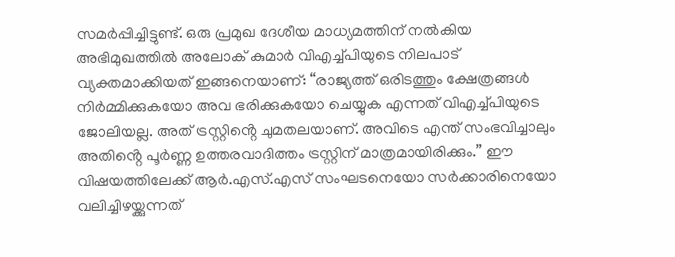സമർപ്പിച്ചിട്ടുണ്ട്. ഒരു പ്രമുഖ ദേശീയ മാധ്യമത്തിന് നൽകിയ അഭിമുഖത്തിൽ അലോക് കുമാർ വിഎച്ച്പിയുടെ നിലപാട് വ്യക്തമാക്കിയത് ഇങ്ങനെയാണ്: “രാജ്യത്ത് ഒരിടത്തും ക്ഷേത്രങ്ങൾ നിർമ്മിക്കുകയോ അവ ഭരിക്കുകയോ ചെയ്യുക എന്നത് വിഎച്ച്പിയുടെ ജോലിയല്ല. അത് ട്രസ്റ്റിൻ്റെ ചുമതലയാണ്. അവിടെ എന്ത് സംഭവിച്ചാലും അതിൻ്റെ പൂർണ്ണ ഉത്തരവാദിത്തം ട്രസ്റ്റിന് മാത്രമായിരിക്കും.” ഈ വിഷയത്തിലേക്ക് ആർ.എസ്.എസ് സംഘടനെയോ സർക്കാരിനെയോ വലിച്ചിഴയ്ക്കുന്നത്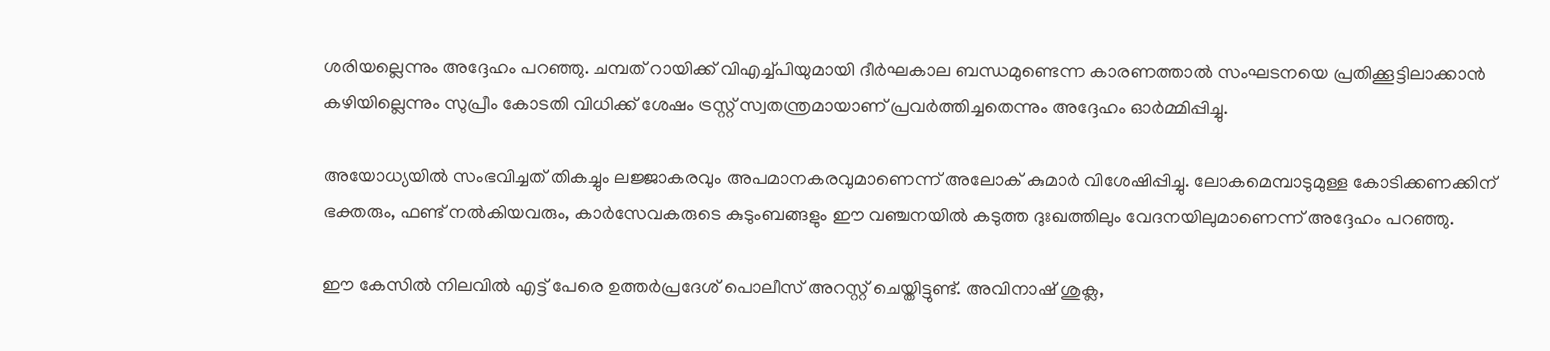ശരിയല്ലെന്നും അദ്ദേഹം പറഞ്ഞു. ചമ്പത് റായിക്ക് വിഎച്ച്പിയുമായി ദീർഘകാല ബന്ധമുണ്ടെന്ന കാരണത്താൽ സംഘടനയെ പ്രതിക്കൂട്ടിലാക്കാൻ കഴിയില്ലെന്നും സുപ്രീം കോടതി വിധിക്ക് ശേഷം ട്രസ്റ്റ് സ്വതന്ത്രമായാണ് പ്രവർത്തിച്ചതെന്നും അദ്ദേഹം ഓർമ്മിപ്പിച്ചു.

അയോധ്യയിൽ സംഭവിച്ചത് തികച്ചും ലജ്ജാകരവും അപമാനകരവുമാണെന്ന് അലോക് കുമാർ വിശേഷിപ്പിച്ചു. ലോകമെമ്പാടുമുള്ള കോടിക്കണക്കിന് ഭക്തരും, ഫണ്ട് നൽകിയവരും, കാർസേവകരുടെ കുടുംബങ്ങളും ഈ വഞ്ചനയിൽ കടുത്ത ദുഃഖത്തിലും വേദനയിലുമാണെന്ന് അദ്ദേഹം പറഞ്ഞു.

ഈ കേസിൽ നിലവിൽ എട്ട് പേരെ ഉത്തർപ്രദേശ് പൊലീസ് അറസ്റ്റ് ചെയ്തിട്ടുണ്ട്. അവിനാഷ് ശുക്ല,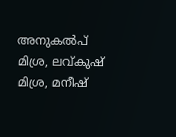അനുകൽപ് മിശ്ര, ലവ്കുഷ് മിശ്ര, മനീഷ്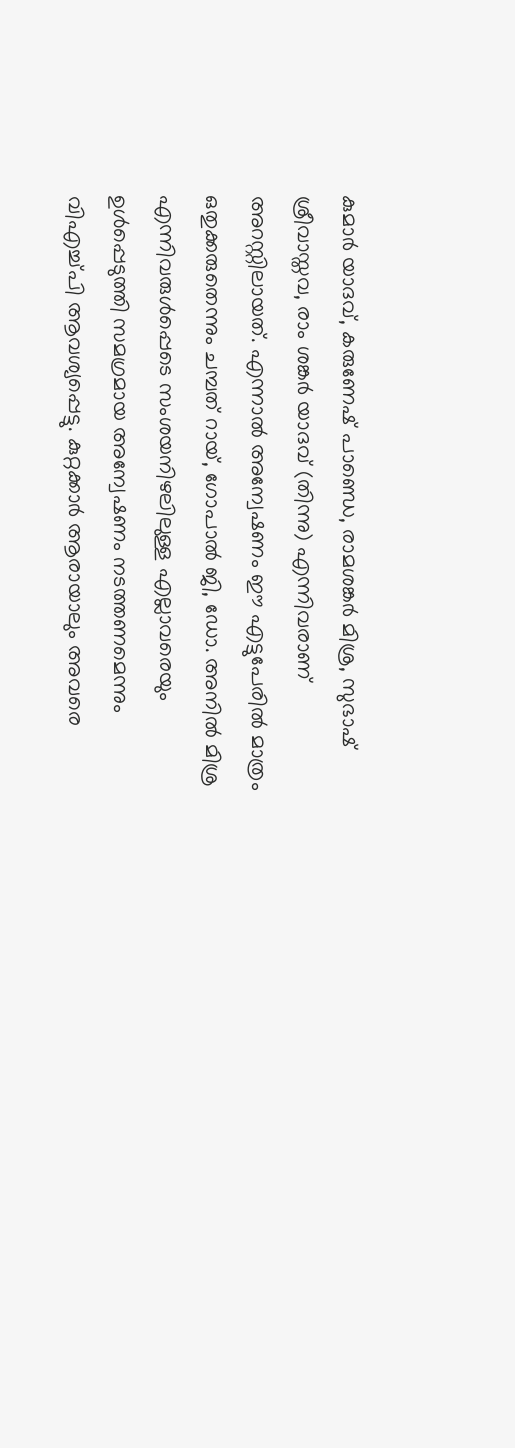കുമാർ യാദവ്, കരുണേഷ് പാണ്ഡെ, രാമശങ്കർ മിശ്ര, സുഭാഷ് ശ്രീവാസ്തവ, രാം ശങ്കർ യാദവ് (തിന്നു) എന്നിവരാണ് അറസ്റ്റിലായത്. എന്നാൽ അന്വേഷണം ഈ എട്ടുപേരിൽ മാത്രം ഒതുക്കരുതെന്നും ചമ്പത് റായ്, ഗോപാൽ ജി, ഡോ. അനിൽ മിശ്ര എന്നിവരുൾപ്പെടെ സംശയനിഴലിലുള്ള എല്ലാവരെയും ഉൾപ്പെടുത്തി സമഗ്രമായ അന്വേഷണം നടത്തണമെന്നും വിഎച്ച്പി ആവശ്യപ്പെട്ടു. കുറ്റക്കാർ ആരായാലും അവരെ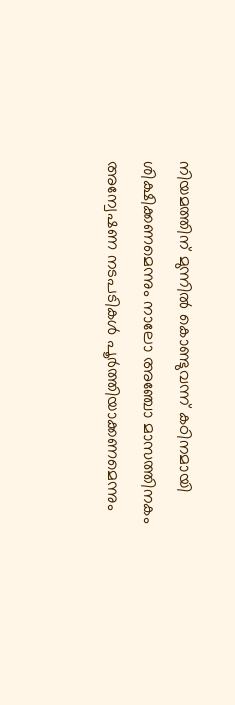നിയമത്തിന് മുന്നിൽ കൊണ്ടുവന്ന് കഠിനമായി ശിക്ഷിക്കണമെന്നും നാലോ അഞ്ചോ മാസത്തിനകം അന്വേഷണ നടപടികൾ പൂർത്തിയാക്കണമെന്നും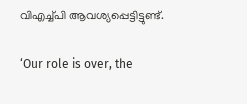വിഎച്ച്പി ആവശ്യപ്പെട്ടിട്ടുണ്ട്.

‘Our role is over, the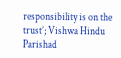responsibility is on the trust’; Vishwa Hindu Parishad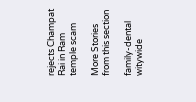rejects Champat Rai in Ram temple scam

More Stories from this section

family-dental
witywide